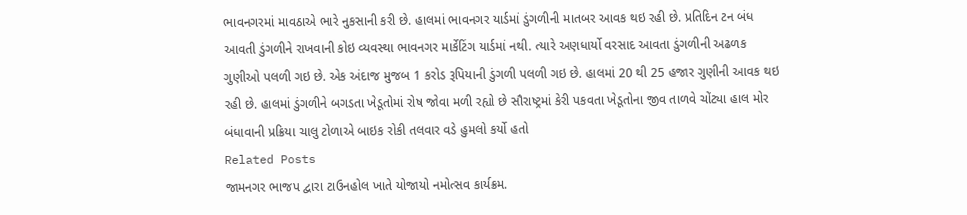ભાવનગરમાં માવઠાએ ભારે નુકસાની કરી છે. હાલમાં ભાવનગર યાર્ડમાં ડુંગળીની માતબર આવક થઇ રહી છે. પ્રતિદિન ટન બંધ આવતી ડુંગળીને રાખવાની કોઇ વ્યવસ્થા ભાવનગર માર્કેટિંગ યાર્ડમાં નથી. ત્યારે અણધાર્યો વરસાદ આવતા ડુંગળીની અઢળક ગુણીઓ પલળી ગઇ છે. એક અંદાજ મુજબ 1 કરોડ રૂપિયાની ડુંગળી પલળી ગઇ છે. હાલમાં 20 થી 25 હજાર ગુણીની આવક થઇ રહી છે. હાલમાં ડુંગળીને બગડતા ખેડૂતોમાં રોષ જોવા મળી રહ્યો છે સૌરાષ્ટ્રમાં કેરી પકવતા ખેડૂતોના જીવ તાળવે ચોંટ્યા હાલ મોર બંધાવાની પ્રક્રિયા ચાલુ ટોળાએ બાઇક રોકી તલવાર વડે હુમલો કર્યો હતો
Related Posts
જામનગર ભાજપ દ્વારા ટાઉનહોલ ખાતે યોજાયો નમોત્સવ કાર્યક્રમ.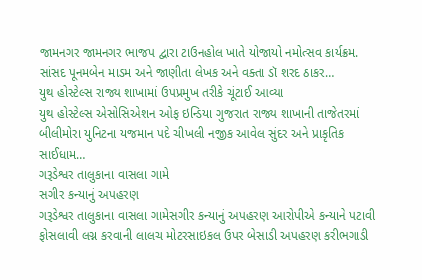જામનગર જામનગર ભાજપ દ્વારા ટાઉનહોલ ખાતે યોજાયો નમોત્સવ કાર્યક્રમ. સાંસદ પૂનમબેન માડમ અને જાણીતા લેખક અને વક્તા ડૉ શરદ ઠાકર…
યુથ હોસ્ટેલ્સ રાજ્ય શાખામાં ઉપપ્રમુખ તરીકે ચૂંટાઈ આવ્યા
યુથ હોસ્ટેલ્સ એસોસિએશન ઓફ ઇન્ડિયા ગુજરાત રાજ્ય શાખાની તાજેતરમાં બીલીમોરા યુનિટના યજમાન પદે ચીખલી નજીક આવેલ સુંદર અને પ્રાકૃતિક સાઈધામ…
ગરૂડેશ્વર તાલુકાના વાસલા ગામે
સગીર કન્યાનું અપહરણ
ગરૂડેશ્વર તાલુકાના વાસલા ગામેસગીર કન્યાનું અપહરણ આરોપીએ કન્યાને પટાવી ફોસલાવી લગ્ન કરવાની લાલચ મોટરસાઇકલ ઉપર બેસાડી અપહરણ કરીભગાડી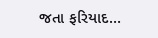જતા ફરિયાદ…